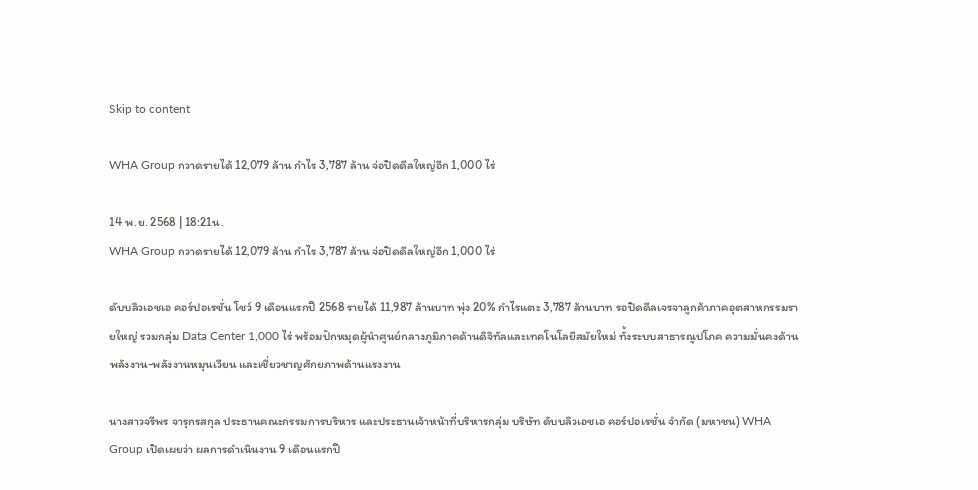Skip to content

WHA Group กวาดรายได้ 12,079 ล้าน กำไร 3,787 ล้าน จ่อปิดดีลใหญ่อีก 1,000 ไร่

14 พ.ย. 2568 | 18:21น.
WHA Group กวาดรายได้ 12,079 ล้าน กำไร 3,787 ล้าน จ่อปิดดีลใหญ่อีก 1,000 ไร่

ดับบลิวเอชเอ คอร์ปอเรชั่น โชว์ 9 เดือนแรกปี 2568 รายได้ 11,987 ล้านบาท พุ่ง 20% กำไรแตะ 3,787 ล้านบาท รอปิดดีลเจรจาลูกค้าภาคอุตสาหกรรมรายใหญ่ รวมกลุ่ม Data Center 1,000 ไร่ พร้อมปักหมุดผู้นำศูนย์กลางภูมิภาคด้านดิจิทัลและเทคโนโลยีสมัยใหม่ ทั้งระบบสาธารณูปโภค ความมั่นคงด้านพลังงาน-พลังงานหมุนเวียน และเชี่ยวชาญศักยภาพด้านแรงงาน

นางสาวจรีพร จารุกรสกุล ประธานคณะกรรมการบริหาร และประธานเจ้าหน้าที่บริหารกลุ่ม บริษัท ดับบลิวเอชเอ คอร์ปอเรชั่น จำกัด (มหาชน) WHA Group เปิดเผยว่า ผลการดำเนินงาน 9 เดือนแรกปี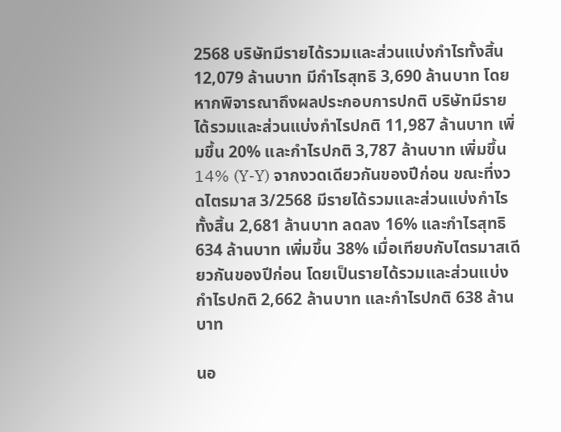2568 บริษัทมีรายได้รวมและส่วนแบ่งกำไรทั้งสิ้น 12,079 ล้านบาท มีกำไรสุทธิ 3,690 ล้านบาท โดยหากพิจารณาถึงผลประกอบการปกติ บริษัทมีรายได้รวมและส่วนแบ่งกำไรปกติ 11,987 ล้านบาท เพิ่มขึ้น 20% และกำไรปกติ 3,787 ล้านบาท เพิ่มขึ้น 14% (Y-Y) จากงวดเดียวกันของปีก่อน ขณะที่งวดไตรมาส 3/2568 มีรายได้รวมและส่วนแบ่งกำไรทั้งสิ้น 2,681 ล้านบาท ลดลง 16% และกำไรสุทธิ 634 ล้านบาท เพิ่มขึ้น 38% เมื่อเทียบกับไตรมาสเดียวกันของปีก่อน โดยเป็นรายได้รวมและส่วนแบ่งกำไรปกติ 2,662 ล้านบาท และกำไรปกติ 638 ล้านบาท

นอ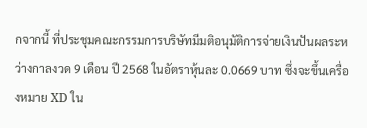กจากนี้ ที่ประชุมคณะกรรมการบริษัทมีมติอนุมัติการจ่ายเงินปันผลระหว่างกาลงวด 9 เดือน ปี 2568 ในอัตราหุ้นละ 0.0669 บาท ซึ่งจะขึ้นเครื่องหมาย XD ใน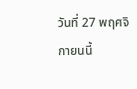วันที่ 27 พฤศจิกายนนี้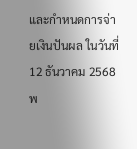และกำหนดการจ่ายเงินปันผล ในวันที่ 12 ธันวาคม 2568 พ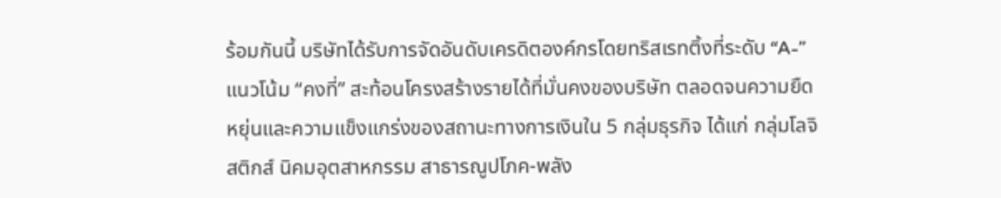ร้อมกันนี้ บริษัทได้รับการจัดอันดับเครดิตองค์กรโดยทริสเรทติ้งที่ระดับ “A-” แนวโน้ม “คงที่” สะท้อนโครงสร้างรายได้ที่มั่นคงของบริษัท ตลอดจนความยืดหยุ่นและความแข็งแกร่งของสถานะทางการเงินใน 5 กลุ่มธุรกิจ ได้แก่ กลุ่มโลจิสติกส์ นิคมอุตสาหกรรม สาธารณูปโภค-พลัง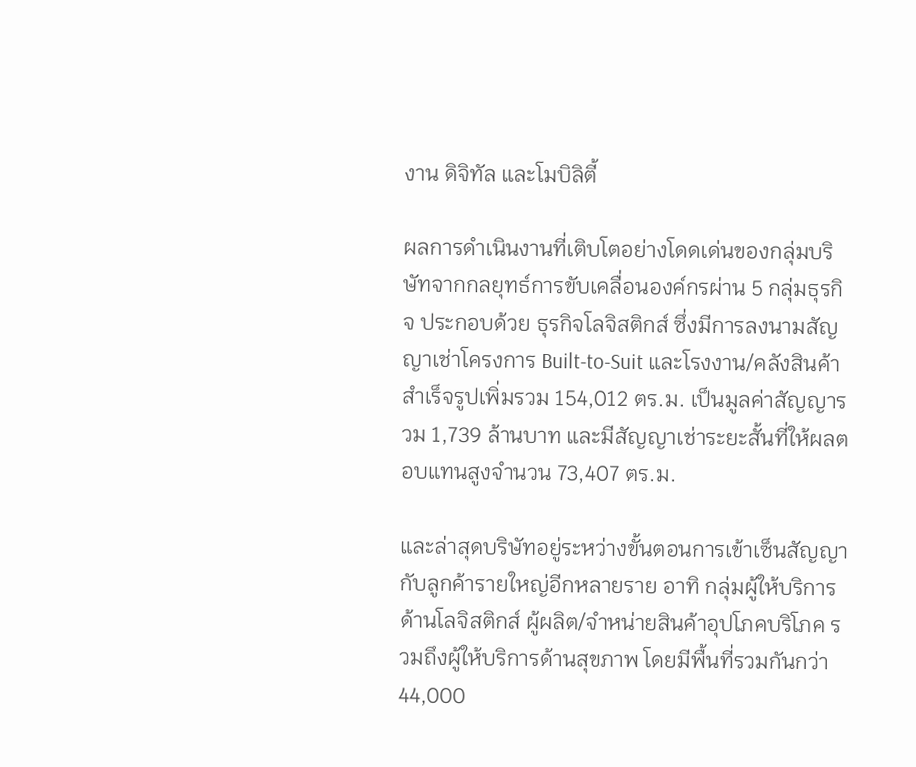งาน ดิจิทัล และโมบิลิตี้

ผลการดำเนินงานที่เติบโตอย่างโดดเด่นของกลุ่มบริษัทจากกลยุทธ์การขับเคลื่อนองค์กรผ่าน 5 กลุ่มธุรกิจ ประกอบด้วย ธุรกิจโลจิสติกส์ ซึ่งมีการลงนามสัญญาเช่าโครงการ Built-to-Suit และโรงงาน/คลังสินค้าสำเร็จรูปเพิ่มรวม 154,012 ตร.ม. เป็นมูลค่าสัญญารวม 1,739 ล้านบาท และมีสัญญาเช่าระยะสั้นที่ให้ผลตอบแทนสูงจำนวน 73,407 ตร.ม.

และล่าสุดบริษัทอยู่ระหว่างขั้นตอนการเข้าเซ็นสัญญากับลูกค้ารายใหญ่อีกหลายราย อาทิ กลุ่มผู้ให้บริการด้านโลจิสติกส์ ผู้ผลิต/จำหน่ายสินค้าอุปโภคบริโภค รวมถึงผู้ให้บริการด้านสุขภาพ โดยมีพื้นที่รวมกันกว่า 44,000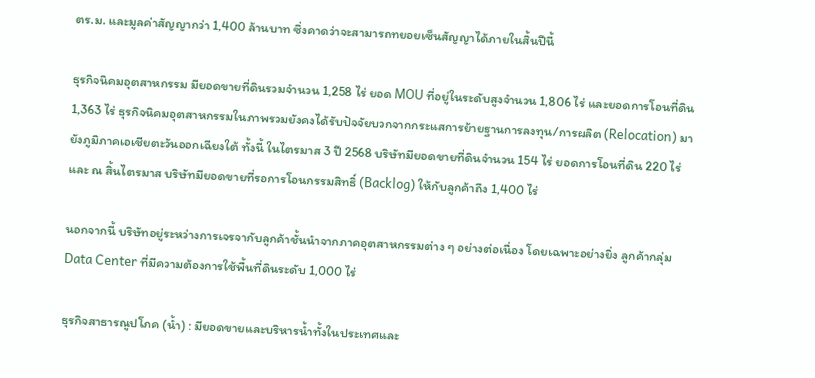ตร.ม. และมูลค่าสัญญากว่า 1,400 ล้านบาท ซึ่งคาดว่าจะสามารถทยอยเซ็นสัญญาได้ภายในสิ้นปีนี้

ธุรกิจนิคมอุตสาหกรรม มียอดขายที่ดินรวมจำนวน 1,258 ไร่ ยอด MOU ที่อยู่ในระดับสูงจำนวน 1,806 ไร่ และยอดการโอนที่ดิน 1,363 ไร่ ธุรกิจนิคมอุตสาหกรรมในภาพรวมยังคงได้รับปัจจัยบวกจากกระแสการย้ายฐานการลงทุน/การผลิต (Relocation) มายังภูมิภาคเอเชียตะวันออกเฉียงใต้ ทั้งนี้ ในไตรมาส 3 ปี 2568 บริษัทมียอดขายที่ดินจำนวน 154 ไร่ ยอดการโอนที่ดิน 220 ไร่ และ ณ สิ้นไตรมาส บริษัทมียอดขายที่รอการโอนกรรมสิทธิ์ (Backlog) ให้กับลูกค้าถึง 1,400 ไร่

นอกจากนี้ บริษัทอยู่ระหว่างการเจรจากับลูกค้าชั้นนำจากภาคอุตสาหกรรมต่าง ๆ อย่างต่อเนื่อง โดยเฉพาะอย่างยิ่ง ลูกค้ากลุ่ม Data Center ที่มีความต้องการใช้พื้นที่ดินระดับ 1,000 ไร่

ธุรกิจสาธารณูปโภค (น้ำ) : มียอดขายและบริหารน้ำทั้งในประเทศและ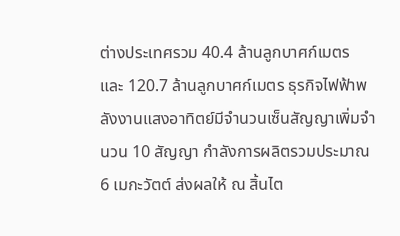ต่างประเทศรวม 40.4 ล้านลูกบาศก์เมตร และ 120.7 ล้านลูกบาศก์เมตร ธุรกิจไฟฟ้าพลังงานแสงอาทิตย์มีจำนวนเซ็นสัญญาเพิ่มจำนวน 10 สัญญา กำลังการผลิตรวมประมาณ 6 เมกะวัตต์ ส่งผลให้ ณ สิ้นไต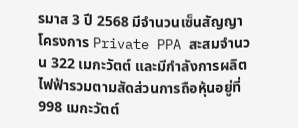รมาส 3 ปี 2568 มีจำนวนเซ็นสัญญาโครงการ Private PPA สะสมจำนวน 322 เมกะวัตต์ และมีกำลังการผลิตไฟฟ้ารวมตามสัดส่วนการถือหุ้นอยู่ที่ 998 เมกะวัตต์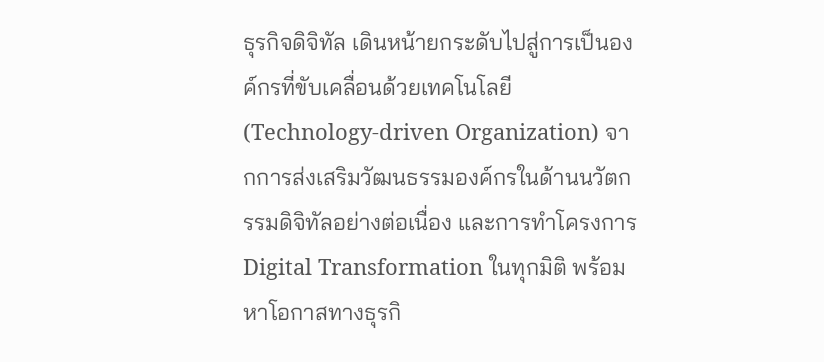ธุรกิจดิจิทัล เดินหน้ายกระดับไปสู่การเป็นองค์กรที่ขับเคลื่อนด้วยเทคโนโลยี (Technology-driven Organization) จากการส่งเสริมวัฒนธรรมองค์กรในด้านนวัตกรรมดิจิทัลอย่างต่อเนื่อง และการทำโครงการ Digital Transformation ในทุกมิติ พร้อมหาโอกาสทางธุรกิ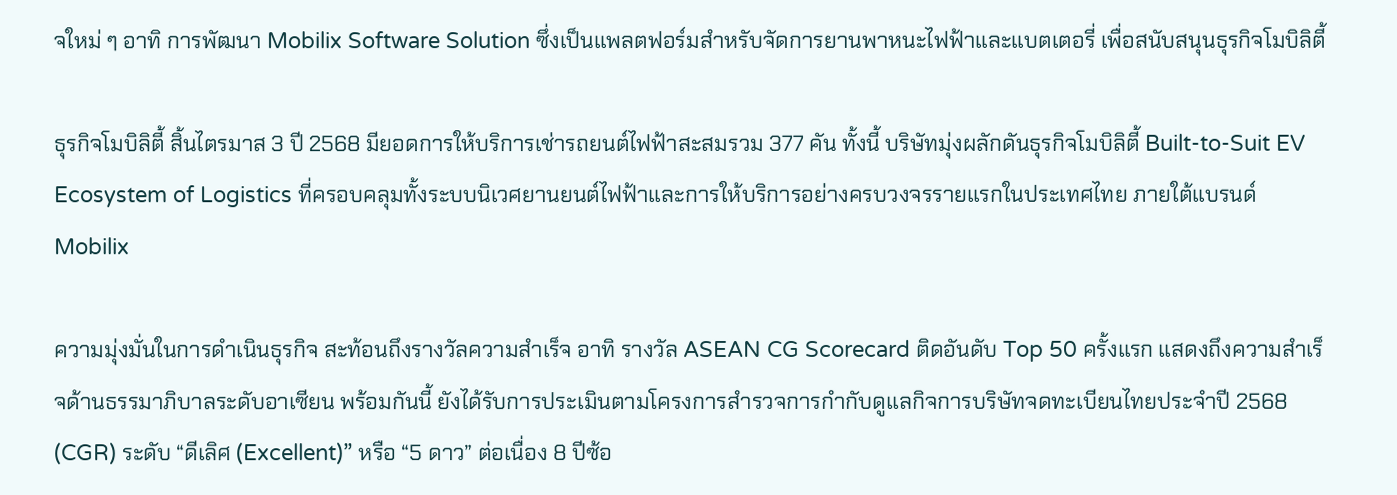จใหม่ ๆ อาทิ การพัฒนา Mobilix Software Solution ซึ่งเป็นแพลตฟอร์มสำหรับจัดการยานพาหนะไฟฟ้าและแบตเตอรี่ เพื่อสนับสนุนธุรกิจโมบิลิตี้

ธุรกิจโมบิลิตี้ สิ้นไตรมาส 3 ปี 2568 มียอดการให้บริการเช่ารถยนต์ไฟฟ้าสะสมรวม 377 คัน ทั้งนี้ บริษัทมุ่งผลักดันธุรกิจโมบิลิตี้ Built-to-Suit EV Ecosystem of Logistics ที่ครอบคลุมทั้งระบบนิเวศยานยนต์ไฟฟ้าและการให้บริการอย่างครบวงจรรายแรกในประเทศไทย ภายใต้แบรนด์ Mobilix

ความมุ่งมั่นในการดำเนินธุรกิจ สะท้อนถึงรางวัลความสำเร็จ อาทิ รางวัล ASEAN CG Scorecard ติดอันดับ Top 50 ครั้งแรก แสดงถึงความสำเร็จด้านธรรมาภิบาลระดับอาเซียน พร้อมกันนี้ ยังได้รับการประเมินตามโครงการสำรวจการกำกับดูแลกิจการบริษัทจดทะเบียนไทยประจำปี 2568 (CGR) ระดับ “ดีเลิศ (Excellent)” หรือ “5 ดาว” ต่อเนื่อง 8 ปีซ้อ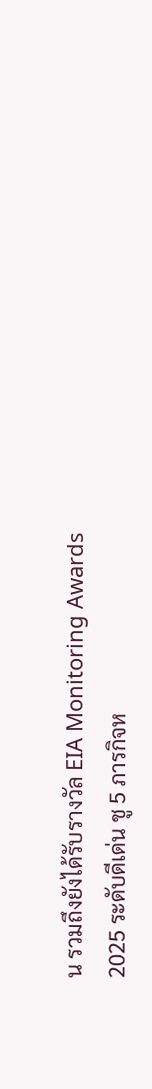น รวมถึงยังได้รับรางวัล EIA Monitoring Awards 2025 ระดับดีเด่น ชู 5 ภารกิจห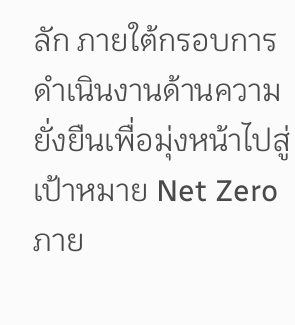ลัก ภายใต้กรอบการดำเนินงานด้านความยั่งยืนเพื่อมุ่งหน้าไปสู่เป้าหมาย Net Zero ภาย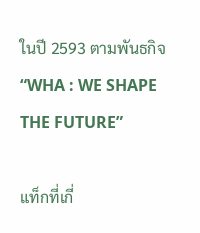ในปี 2593 ตามพันธกิจ “WHA : WE SHAPE THE FUTURE”

แท็กที่เกี่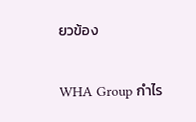ยวข้อง

WHA Group กำไร